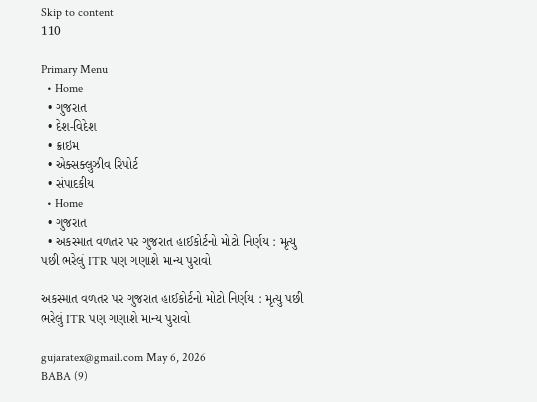Skip to content
110

Primary Menu
  • Home
  • ગુજરાત
  • દેશ-વિદેશ
  • ક્રાઇમ
  • એક્સક્લુઝીવ રિપોર્ટ
  • સંપાદકીય
  • Home
  • ગુજરાત
  • અકસ્માત વળતર પર ગુજરાત હાઈકોર્ટનો મોટો નિર્ણય : મૃત્યુ પછી ભરેલું ITR પણ ગણાશે માન્ય પુરાવો

અકસ્માત વળતર પર ગુજરાત હાઈકોર્ટનો મોટો નિર્ણય : મૃત્યુ પછી ભરેલું ITR પણ ગણાશે માન્ય પુરાવો

gujaratex@gmail.com May 6, 2026
BABA (9)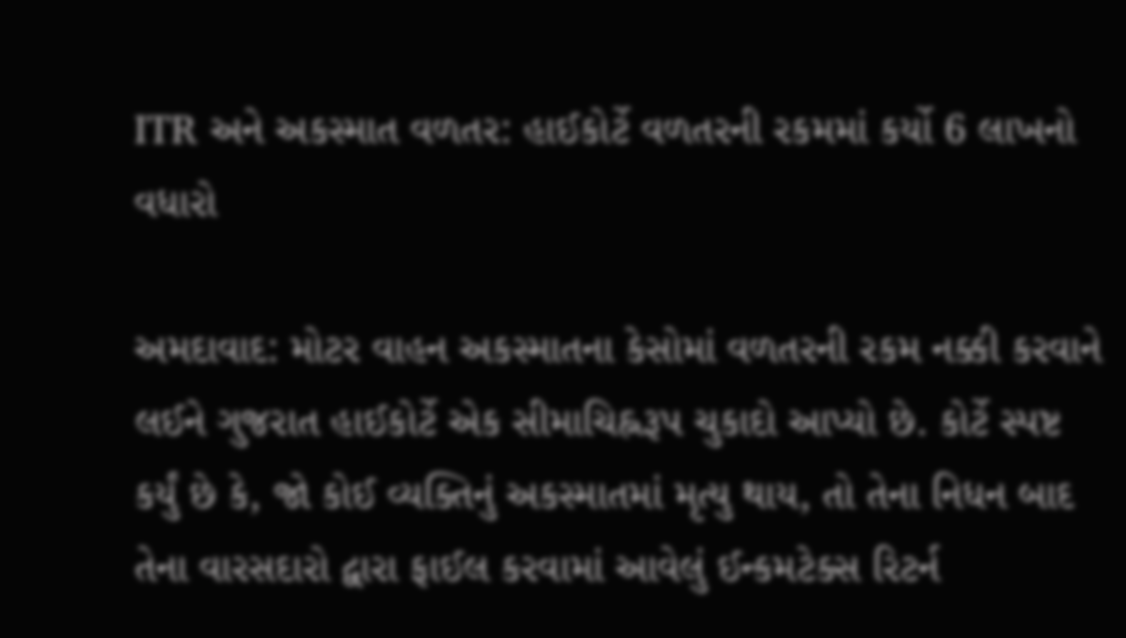ITR અને અકસ્માત વળતર: હાઈકોર્ટે વળતરની રકમમાં કર્યો 6 લાખનો વધારો

અમદાવાદ: મોટર વાહન અકસ્માતના કેસોમાં વળતરની રકમ નક્કી કરવાને લઈને ગુજરાત હાઈકોર્ટે એક સીમાચિહ્નરૂપ ચુકાદો આપ્યો છે. કોર્ટે સ્પષ્ટ કર્યું છે કે, જો કોઈ વ્યક્તિનું અકસ્માતમાં મૃત્યુ થાય, તો તેના નિધન બાદ તેના વારસદારો દ્વારા ફાઈલ કરવામાં આવેલું ઈન્કમટેક્સ રિટર્ન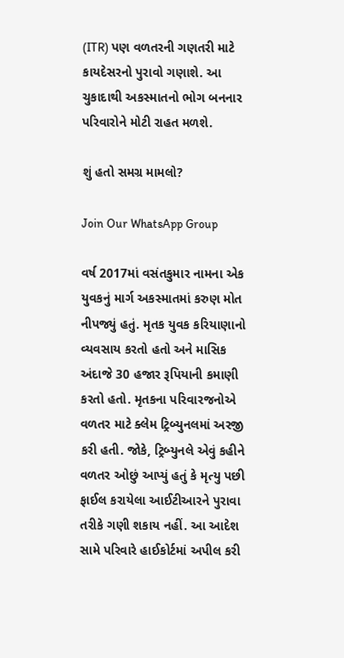(ITR) પણ વળતરની ગણતરી માટે કાયદેસરનો પુરાવો ગણાશે. આ ચુકાદાથી અકસ્માતનો ભોગ બનનાર પરિવારોને મોટી રાહત મળશે.

શું હતો સમગ્ર મામલો?

Join Our WhatsApp Group

વર્ષ 2017માં વસંતકુમાર નામના એક યુવકનું માર્ગ અકસ્માતમાં કરુણ મોત નીપજ્યું હતું. મૃતક યુવક કરિયાણાનો વ્યવસાય કરતો હતો અને માસિક અંદાજે 30 હજાર રૂપિયાની કમાણી કરતો હતો. મૃતકના પરિવારજનોએ વળતર માટે ક્લેમ ટ્રિબ્યુનલમાં અરજી કરી હતી. જોકે, ટ્રિબ્યુનલે એવું કહીને વળતર ઓછું આપ્યું હતું કે મૃત્યુ પછી ફાઈલ કરાયેલા આઈટીઆરને પુરાવા તરીકે ગણી શકાય નહીં. આ આદેશ સામે પરિવારે હાઈકોર્ટમાં અપીલ કરી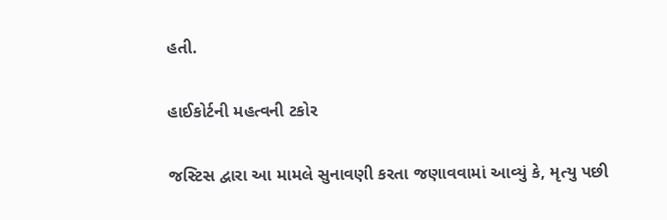હતી.

હાઈકોર્ટની મહત્વની ટકોર

જસ્ટિસ દ્વારા આ મામલે સુનાવણી કરતા જણાવવામાં આવ્યું કે, મૃત્યુ પછી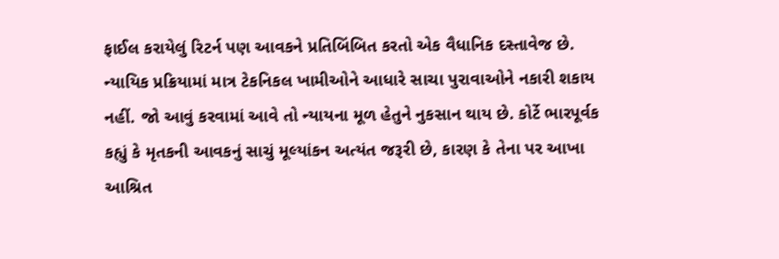ફાઈલ કરાયેલું રિટર્ન પણ આવકને પ્રતિબિંબિત કરતો એક વૈધાનિક દસ્તાવેજ છે. ન્યાયિક પ્રક્રિયામાં માત્ર ટેકનિકલ ખામીઓને આધારે સાચા પુરાવાઓને નકારી શકાય નહીં. જો આવું કરવામાં આવે તો ન્યાયના મૂળ હેતુને નુકસાન થાય છે. કોર્ટે ભારપૂર્વક કહ્યું કે મૃતકની આવકનું સાચું મૂલ્યાંકન અત્યંત જરૂરી છે, કારણ કે તેના પર આખા આશ્રિત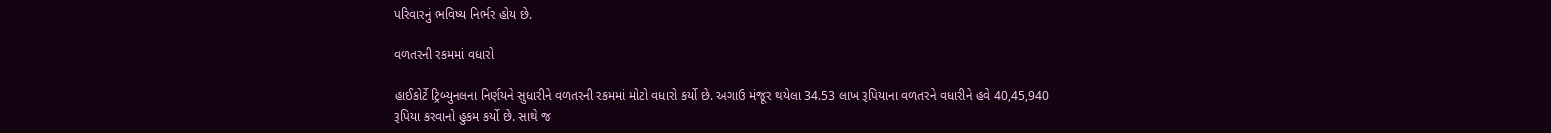પરિવારનું ભવિષ્ય નિર્ભર હોય છે.

વળતરની રકમમાં વધારો

હાઈકોર્ટે ટ્રિબ્યુનલના નિર્ણયને સુધારીને વળતરની રકમમાં મોટો વધારો કર્યો છે. અગાઉ મંજૂર થયેલા 34.53 લાખ રૂપિયાના વળતરને વધારીને હવે 40,45,940 રૂપિયા કરવાનો હુકમ કર્યો છે. સાથે જ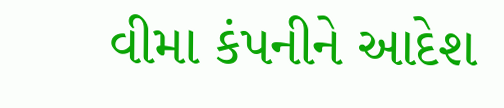વીમા કંપનીને આદેશ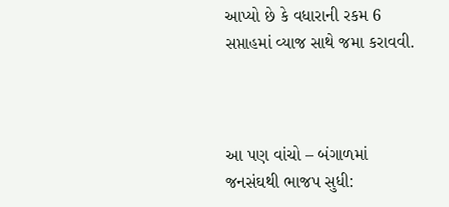આપ્યો છે કે વધારાની રકમ 6 સપ્તાહમાં વ્યાજ સાથે જમા કરાવવી.



આ પણ વાંચો – બંગાળમાં જનસંઘથી ભાજપ સુધી: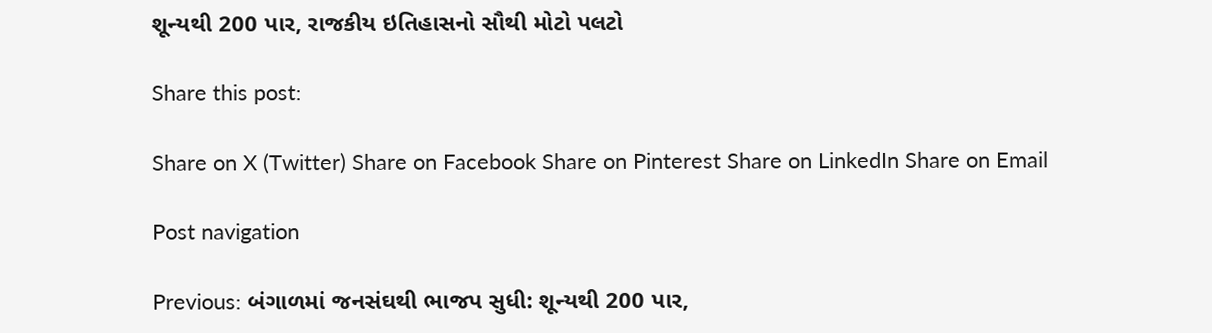શૂન્યથી 200 પાર, રાજકીય ઇતિહાસનો સૌથી મોટો પલટો

Share this post:

Share on X (Twitter) Share on Facebook Share on Pinterest Share on LinkedIn Share on Email

Post navigation

Previous: બંગાળમાં જનસંઘથી ભાજપ સુધી: શૂન્યથી 200 પાર,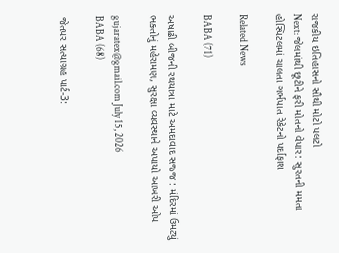રાજકીય ઇતિહાસનો સૌથી મોટો પલટો
Next: જેલમાંથી છૂટીને ફરી મોતનો વેપાર: સુરતની મમતા હોસ્પિટલમાં ચાલતા ગર્ભપાત રેકેટનો પર્દાફાશ

Related News

BABA (71)

અષાઢી બીજની રથયાત્રા માટે અમદાવાદ સજ્જ : મંદિરમાં ઉમટ્યું ભક્તોનું મહેરામણ, સુરક્ષા વ્યવસ્થાને અપાયો આખરી ઓપ

gujaratex@gmail.com July 15, 2026
BABA (68)

જેતપર સત્યાગ્રહ પાર્ટ-3: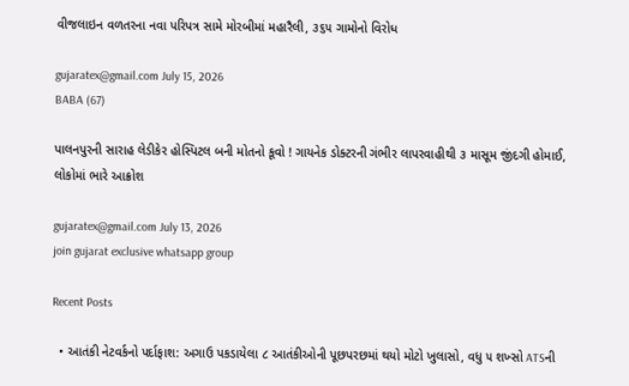વીજલાઇન વળતરના નવા પરિપત્ર સામે મોરબીમાં મહારૈલી, ૩૬૫ ગામોનો વિરોધ

gujaratex@gmail.com July 15, 2026
BABA (67)

પાલનપુરની સારાહ લેડીકેર હોસ્પિટલ બની મોતનો કૂવો ! ગાયનેક ડોક્ટરની ગંભીર લાપરવાહીથી ૩ માસૂમ જીંદગી હોમાઈ, લોકોમાં ભારે આક્રોશ

gujaratex@gmail.com July 13, 2026
join gujarat exclusive whatsapp group

Recent Posts

  • આતંકી નેટવર્કનો પર્દાફાશ: અગાઉ પકડાયેલા ૮ આતંકીઓની પૂછપરછમાં થયો મોટો ખુલાસો, વધુ ૫ શખ્સો ATSની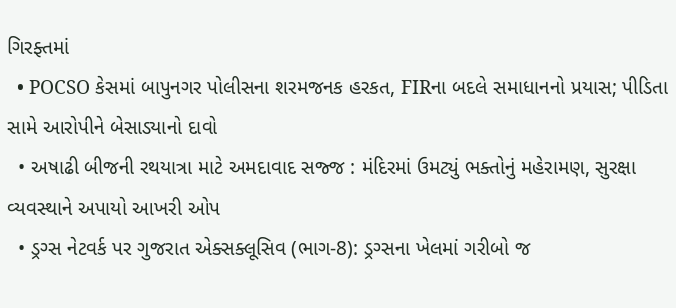ગિરફ્તમાં
  • POCSO કેસમાં બાપુનગર પોલીસના શરમજનક હરકત, FIRના બદલે સમાધાનનો પ્રયાસ; પીડિતા સામે આરોપીને બેસાડ્યાનો દાવો
  • અષાઢી બીજની રથયાત્રા માટે અમદાવાદ સજ્જ : મંદિરમાં ઉમટ્યું ભક્તોનું મહેરામણ, સુરક્ષા વ્યવસ્થાને અપાયો આખરી ઓપ
  • ડ્રગ્સ નેટવર્ક પર ગુજરાત એક્સક્લૂસિવ (ભાગ-8): ડ્રગ્સના ખેલમાં ગરીબો જ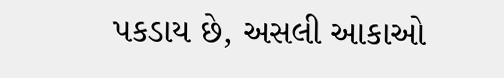પકડાય છે, અસલી આકાઓ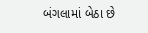બંગલામાં બેઠા છે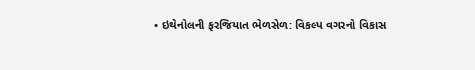• ઇથેનોલની ફરજિયાત ભેળસેળ: વિકલ્પ વગરનો વિકાસ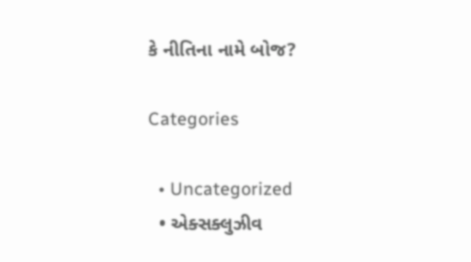કે નીતિના નામે બોજ?

Categories

  • Uncategorized
  • એક્સક્લુઝીવ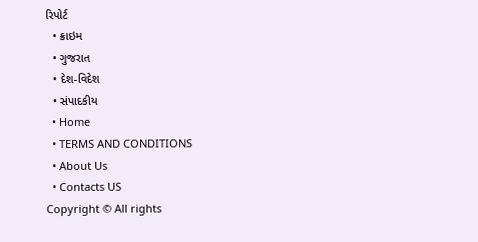રિપોર્ટ
  • ક્રાઇમ
  • ગુજરાત
  • દેશ-વિદેશ
  • સંપાદકીય
  • Home
  • TERMS AND CONDITIONS
  • About Us
  • Contacts US
Copyright © All rights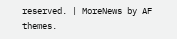reserved. | MoreNews by AF themes.